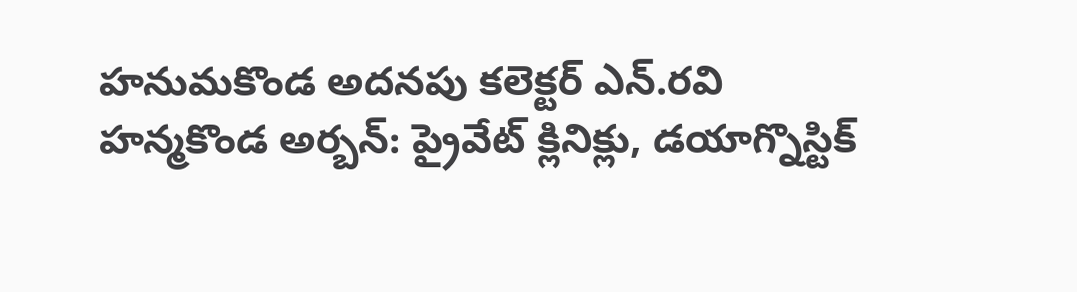హనుమకొండ అదనపు కలెక్టర్ ఎన్.రవి
హన్మకొండ అర్బన్: ప్రైవేట్ క్లినిక్లు, డయాగ్నొస్టిక్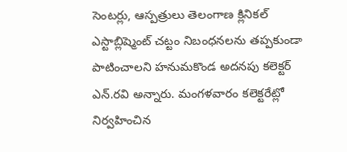సెంటర్లు, ఆస్పత్రులు తెలంగాణ క్లినికల్ ఎస్టాబ్లిష్మెంట్ చట్టం నిబంధనలను తప్పకుండా పాటించాలని హనుమకొండ అదనపు కలెక్టర్ ఎన్.రవి అన్నారు. మంగళవారం కలెక్టరేట్లో నిర్వహించిన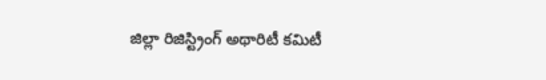జిల్లా రిజిస్ట్రింగ్ అథారిటీ కమిటీ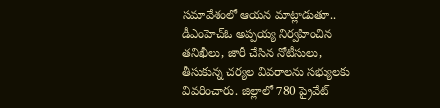సమావేశంలో ఆయన మాట్లాడుతూ.. డీఎంహెచ్ఓ అప్పయ్య నిర్వహించిన తనిఖీలు, జారీ చేసిన నోటీసులు, తీసుకున్న చర్యల వివరాలను సభ్యులకు వివరించారు. జిల్లాలో 780 ప్రైవేట్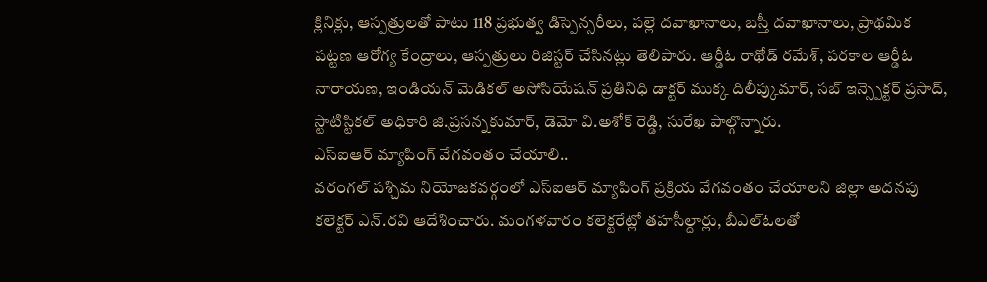క్లినిక్లు, ఆస్పత్రులతో పాటు 118 ప్రభుత్వ డిస్పెన్సరీలు, పల్లె దవాఖానాలు, బస్తీ దవాఖానాలు, ప్రాథమిక పట్టణ ఆరోగ్య కేంద్రాలు, ఆస్పత్రులు రిజిస్టర్ చేసినట్లు తెలిపారు. ఆర్డీఓ రాథోడ్ రమేశ్, పరకాల ఆర్డీఓ నారాయణ, ఇండియన్ మెడికల్ అసోసియేషన్ ప్రతినిధి డాక్టర్ ముక్క దిలీప్కుమార్, సబ్ ఇన్స్పెక్టర్ ప్రసాద్, స్టాటిస్టికల్ అధికారి జి.ప్రసన్నకుమార్, డెమో వి.అశోక్ రెడ్డి, సురేఖ పాల్గొన్నారు.
ఎస్ఐఆర్ మ్యాపింగ్ వేగవంతం చేయాలి..
వరంగల్ పశ్చిమ నియోజకవర్గంలో ఎస్ఐఆర్ మ్యాపింగ్ ప్రక్రియ వేగవంతం చేయాలని జిల్లా అదనపు కలెక్టర్ ఎన్.రవి ఆదేశించారు. మంగళవారం కలెక్టరేట్లో తహసీల్దార్లు, బీఎల్ఓలతో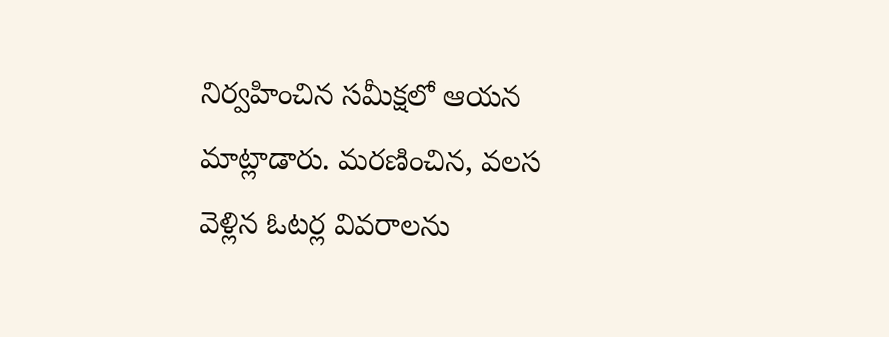నిర్వహించిన సమీక్షలో ఆయన మాట్లాడారు. మరణించిన, వలస వెళ్లిన ఓటర్ల వివరాలను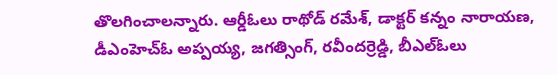తొలగించాలన్నారు. ఆర్డీఓలు రాథోడ్ రమేశ్, డాక్టర్ కన్నం నారాయణ, డీఎంహెచ్ఓ అప్పయ్య, జగత్సింగ్, రవీందర్రెడ్డి, బీఎల్ఓలు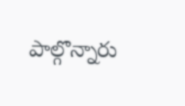పాల్గొన్నారు